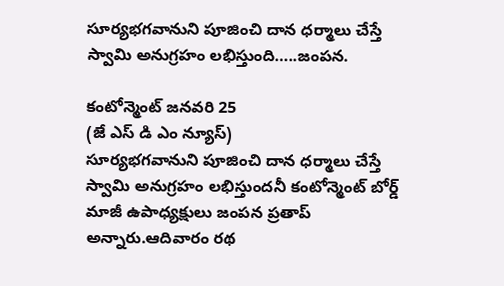సూర్యభగవానుని పూజించి దాన ధర్మాలు చేస్తే స్వామి అనుగ్రహం లభిస్తుంది…..జంపన.

కంటోన్మెంట్ జనవరి 25
(జే ఎస్ డి ఎం న్యూస్)
సూర్యభగవానుని పూజించి దాన ధర్మాలు చేస్తే స్వామి అనుగ్రహం లభిస్తుందనీ కంటోన్మెంట్ బోర్డ్ మాజీ ఉపాధ్యక్షులు జంపన ప్రతాప్ అన్నారు.ఆదివారం రథ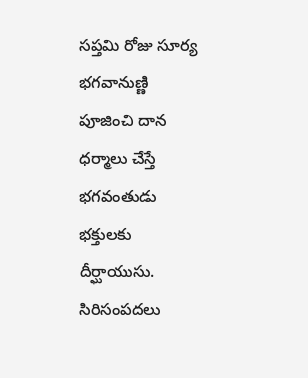సప్తమి రోజు సూర్య భగవానుణ్ణి పూజించి దాన ధర్మాలు చేస్తే భగవంతుడు భక్తులకు దీర్ఘాయుసు. సిరిసంపదలు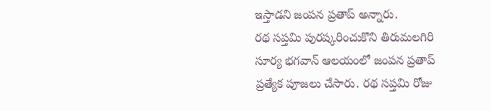ఇస్తాడని జంపన ప్రతాప్ అన్నారు.
రథ సప్తమి పురష్కరించుకొని తిరుమలగిరి సూర్య భగవాన్ ఆలయంలో జంపన ప్రతాప్ ప్రత్యేక పూజలు చేసారు. రథ సప్తమి రోజు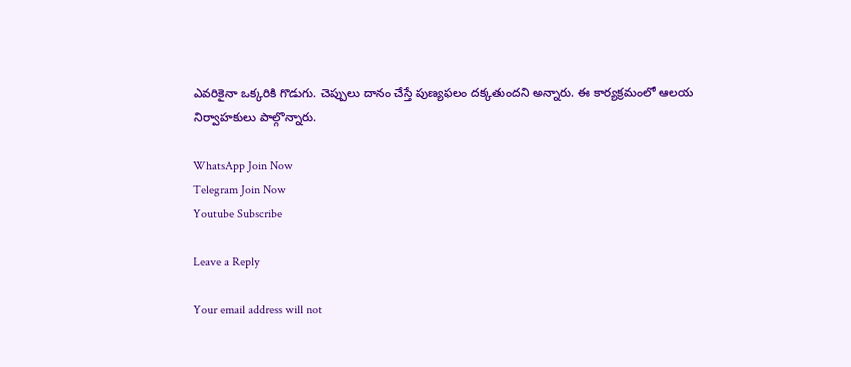ఎవరికైనా ఒక్కరికి గొడుగు. చెప్పులు దానం చేస్తే పుణ్యఫలం దక్కతుందని అన్నారు. ఈ కార్యక్రమంలో ఆలయ నిర్వాహకులు పాల్గొన్నారు.

WhatsApp Join Now
Telegram Join Now
Youtube Subscribe

Leave a Reply

Your email address will not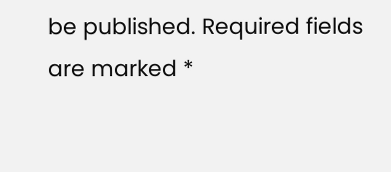be published. Required fields are marked *